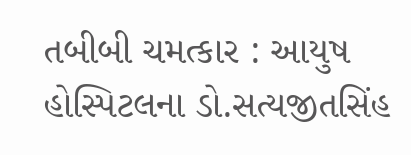તબીબી ચમત્કાર : આયુષ હોસ્પિટલના ડો.સત્યજીતસિંહ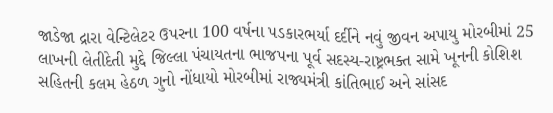જાડેજા દ્રારા વેન્ટિલેટર ઉપરના 100 વર્ષના પડકારભર્યા દર્દીને નવું જીવન અપાયુ મોરબીમાં 25 લાખની લેતીદેતી મુદ્દે જિલ્લા પંચાયતના ભાજપના પૂર્વ સદસ્ય-રાષ્ટ્રભક્ત સામે ખૂનની કોશિશ સહિતની કલમ હેઠળ ગુનો નોંધાયો મોરબીમાં રાજ્યમંત્રી કાંતિભાઈ અને સાંસદ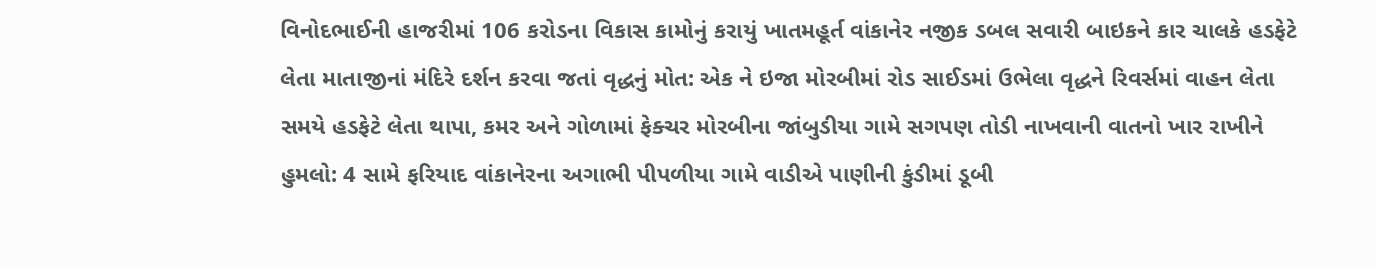વિનોદભાઈની હાજરીમાં 106 કરોડના વિકાસ કામોનું કરાયું ખાતમહૂર્ત વાંકાનેર નજીક ડબલ સવારી બાઇકને કાર ચાલકે હડફેટે લેતા માતાજીનાં મંદિરે દર્શન કરવા જતાં વૃદ્ધનું મોત: એક ને ઇજા મોરબીમાં રોડ સાઈડમાં ઉભેલા વૃદ્ધને રિવર્સમાં વાહન લેતા સમયે હડફેટે લેતા થાપા, કમર અને ગોળામાં ફેક્ચર મોરબીના જાંબુડીયા ગામે સગપણ તોડી નાખવાની વાતનો ખાર રાખીને હુમલો: 4 સામે ફરિયાદ વાંકાનેરના અગાભી પીપળીયા ગામે વાડીએ પાણીની કુંડીમાં ડૂબી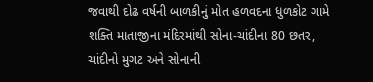જવાથી દોઢ વર્ષની બાળકીનું મોત હળવદના ધુળકોટ ગામે શક્તિ માતાજીના મંદિરમાંથી સોના-ચાંદીના 80 છતર, ચાંદીનો મુગટ અને સોનાની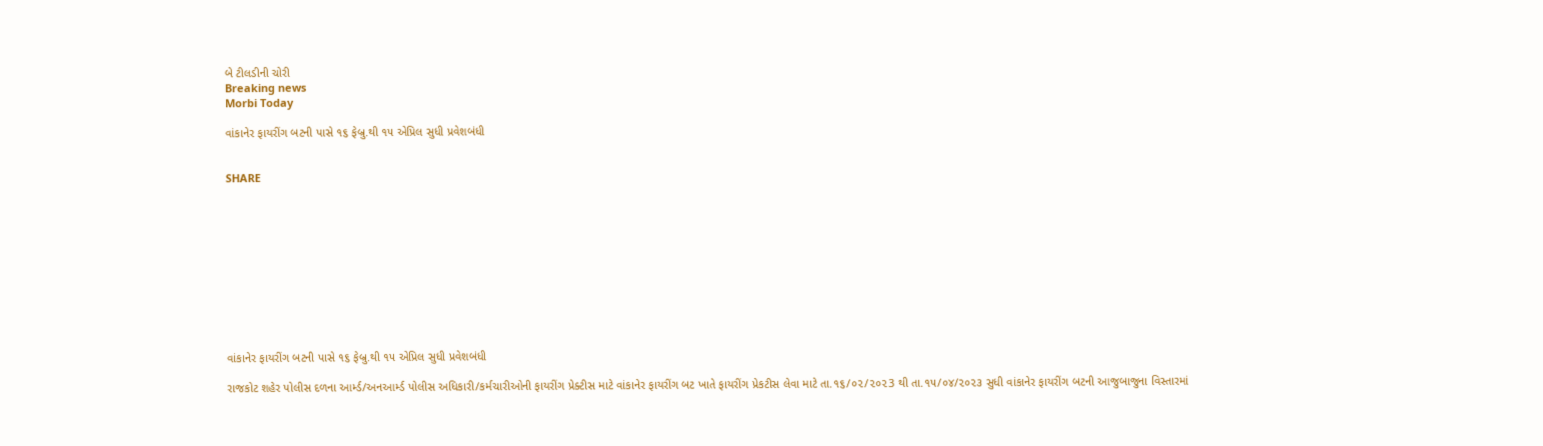બે ટીલડીની ચોરી
Breaking news
Morbi Today

વાંકાનેર ફાયરીંગ બટની પાસે ૧૬ ફેબ્રુ.થી ૧૫ એપ્રિલ સુધી પ્રવેશબંધી


SHARE











વાંકાનેર ફાયરીંગ બટની પાસે ૧૬ ફેબ્રુ.થી ૧૫ એપ્રિલ સુધી પ્રવેશબંધી

રાજકોટ શહેર પોલીસ દળના આર્મ્ડ/અનઆર્મ્ડ પોલીસ અધિકારી/કર્મચારીઓની ફાયરીંગ પ્રેક્ટીસ માટે વાંકાનેર ફાયરીંગ બટ ખાતે ફાયરીંગ પ્રેકટીસ લેવા માટે તા.૧૬/૦૨/૨૦૨3 થી તા.૧૫/૦૪/૨૦૨૩ સુધી વાંકાનેર ફાયરીંગ બટની આજુબાજુના વિસ્તારમાં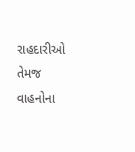રાહદારીઓ તેમજ વાહનોના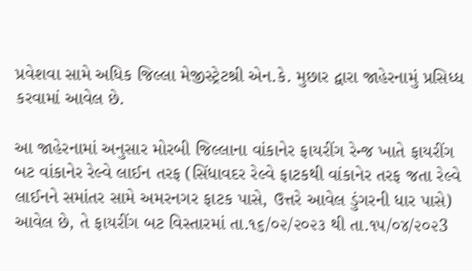પ્રવેશવા સામે અધિક જિલ્લા મેજીસ્ટ્રેટશ્રી એન.કે. મુછાર દ્વારા જાહેરનામું પ્રસિધ્ધ કરવામાં આવેલ છે.

આ જાહેરનામાં અનુસાર મોરબી જિલ્લાના વાંકાનેર ફાયરીંગ રેન્જ ખાતે ફાયરીંગ બટ વાંકાનેર રેલ્વે લાઈન તરફ (સિંધાવદર રેલ્વે ફાટકથી વાંકાનેર તરફ જતા રેલ્વે લાઈનને સમાંતર સામે અમરનગર ફાટક પાસે, ઉત્તરે આવેલ ડુંગરની ધાર પાસે) આવેલ છે, તે ફાયરીંગ બટ વિસ્તારમાં તા.૧૬/૦૨/૨૦૨૩ થી તા.૧૫/૦૪/૨૦૨3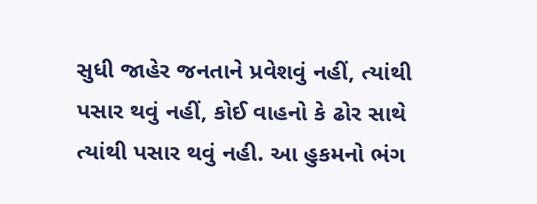સુધી જાહેર જનતાને પ્રવેશવું નહીં, ત્યાંથી પસાર થવું નહીં, કોઈ વાહનો કે ઢોર સાથે ત્યાંથી પસાર થવું નહી. આ હુકમનો ભંગ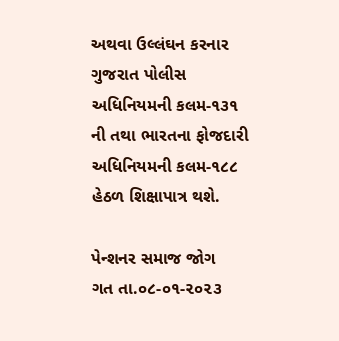અથવા ઉલ્લંઘન કરનાર ગુજરાત પોલીસ અધિનિયમની કલમ-૧૩૧ ની તથા ભારતના ફોજદારી અધિનિયમની કલમ-૧૮૮ હેઠળ શિક્ષાપાત્ર થશે.

પેન્શનર સમાજ જોગ
ગત તા.૦૮-૦૧-૨૦૨૩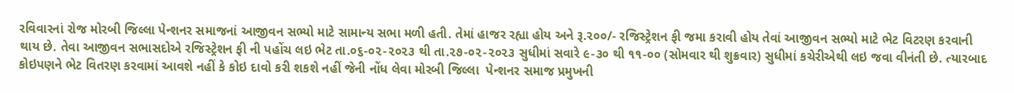રવિવારનાં રોજ મોરબી જિલ્લા પેન્શનર સમાજનાં આજીવન સભ્યો માટે સામાન્ય સભા મળી હતી. તેમાં હાજર રહ્યા હોય અને રૂ.૨૦૦/- રજિસ્ટ્રેશન ફી જમા કરાવી હોય તેવાં આજીવન સભ્યો માટે ભેટ વિટરણ કરવાની થાય છે. તેવા આજીવન સભાસદોએ રજિસ્ટ્રેશન ફી ની પહોંચ લઇ ભેટ તા.૦૬-૦૨-૨૦૨૩ થી તા.૨૭-૦૨-૨૦૨૩ સુધીમાં સવારે ૯-૩૦ થી ૧૧-૦૦ (સોમવાર થી શુક્રવાર) સુધીમાં કચેરીએથી લઇ જવા વીનંતી છે. ત્યારબાદ કોઇપણને ભેટ વિતરણ કરવામાં આવશે નહીં કે કોઇ દાવો કરી શકશે નહીં જેની નોંધ લેવા મોરબી જિલ્લા  પેન્શનર સમાજ પ્રમુખની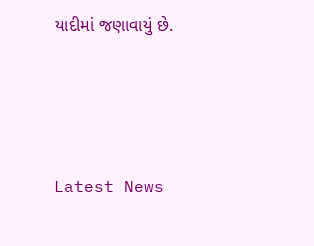યાદીમાં જણાવાયું છે.






Latest News